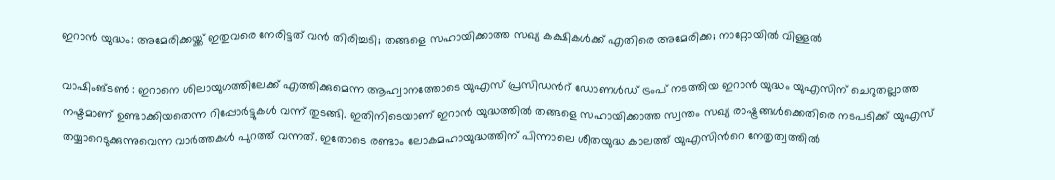ഇറാൻ യുദ്ധം: അമേരിക്കയ്ക്ക് ഇതുവരെ നേരിട്ടത് വൻ തിരിച്ചടി; തങ്ങളെ സഹായിക്കാത്ത സഖ്യ കക്ഷികൾക്ക് എതിരെ അമേരിക്ക; നാറ്റോയിൽ വിള്ളൽ

വാഷിംങ്ടൺ : ഇറാനെ ശിലായുഗത്തിലേക്ക് എത്തിക്കുമെന്ന ആഹ്വാനത്തോടെ യുഎസ് പ്രസിഡന്‍റ് ഡോണള്‍ഡ് ട്രംപ് നടത്തിയ ഇറാൻ യുദ്ധം യുഎസിന് ചെറുതല്ലാത്ത നഷ്ടമാണ് ഉണ്ടാക്കിയതെന്ന റിപ്പോര്‍ട്ടുകള്‍ വന്ന് തുടങ്ങി. ഇതിനിടെയാണ് ഇറാൻ യുദ്ധത്തില്‍ തങ്ങളെ സഹായിക്കാത്ത സ്വന്തം സഖ്യ രാഷ്ട്രങ്ങള്‍ക്കെതിരെ നടപടിക്ക് യുഎസ് തയ്യാറെടുക്കുന്നുവെന്ന വാർത്തകള്‍ പുറത്ത് വന്നത്. ഇതോടെ രണ്ടാം ലോകമഹായുദ്ധത്തിന് പിന്നാലെ ശീതയുദ്ധ കാലത്ത് യുഎസിന്‍റെ നേതൃത്വത്തില്‍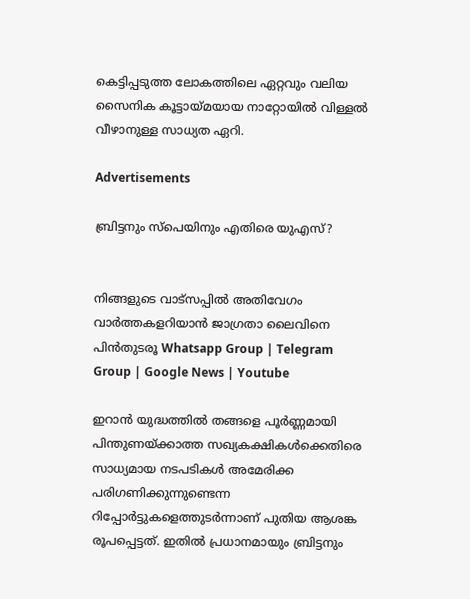കെട്ടിപ്പടുത്ത ലോകത്തിലെ ഏറ്റവും വലിയ സൈനിക കൂട്ടായ്മയായ നാറ്റോയില്‍ വിള്ളല്‍ വീഴാനുള്ള സാധ്യത ഏറി.

Advertisements

ബ്രിട്ടനും സ്പെയിനും എതിരെ യുഎസ്?


നിങ്ങളുടെ വാട്സപ്പിൽ അതിവേഗം വാർത്തകളറിയാൻ ജാഗ്രതാ ലൈവിനെ പിൻതുടരൂ Whatsapp Group | Telegram Group | Google News | Youtube

ഇറാൻ യുദ്ധത്തില്‍ തങ്ങളെ പൂർണ്ണമായി പിന്തുണയ്ക്കാത്ത സഖ്യകക്ഷികള്‍ക്കെതിരെ സാധ്യമായ നടപടികള്‍ അമേരിക്ക പരിഗണിക്കുന്നുണ്ടെന്ന റിപ്പോർട്ടുകളെത്തുടർന്നാണ് പുതിയ ആശങ്ക രൂപപ്പെട്ടത്. ഇതില്‍ പ്രധാനമായും ബ്രിട്ടനും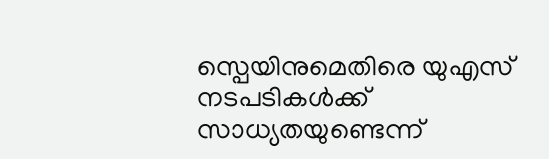സ്പെയിനുമെതിരെ യുഎസ് നടപടികള്‍ക്ക് സാധ്യതയുണ്ടെന്ന്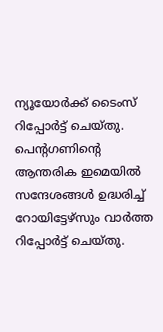ന്യൂയോർക്ക് ടൈംസ് റിപ്പോർട്ട് ചെയ്തു. പെന്‍റഗണിന്‍റെ ആന്തരിക ഇമെയില്‍ സന്ദേശങ്ങള്‍ ഉദ്ധരിച്ച്‌ റോയിട്ടേഴ്‌സും വാർത്ത റിപ്പോര്‍ട്ട് ചെയ്തു.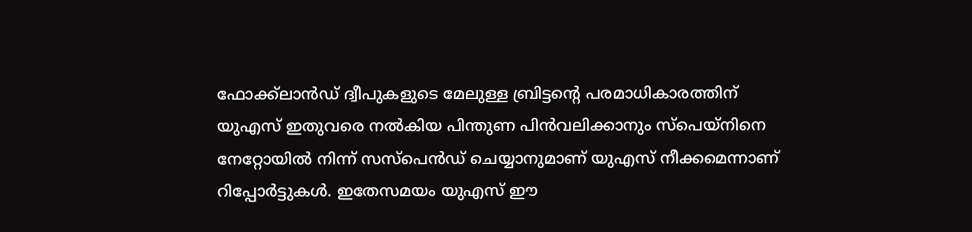ഫോക്ക്‌ലാൻഡ് ദ്വീപുകളുടെ മേലുള്ള ബ്രിട്ടന്‍റെ പരമാധികാരത്തിന് യുഎസ് ഇതുവരെ നല്‍കിയ പിന്തുണ പിൻവലിക്കാനും സ്പെയ്നിനെ നേറ്റോയില്‍ നിന്ന് സസ്പെന്‍ഡ് ചെയ്യാനുമാണ് യുഎസ് നീക്കമെന്നാണ് റിപ്പോര്‍ട്ടുകള്‍. ഇതേസമയം യുഎസ് ഈ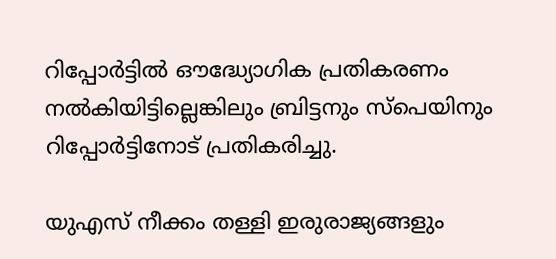റിപ്പോർട്ടില്‍ ഔദ്ധ്യോഗിക പ്രതികരണം നല്‍കിയിട്ടില്ലെങ്കിലും ബ്രിട്ടനും സ്പെയിനും റിപ്പോര്‍ട്ടിനോട് പ്രതികരിച്ചു.

യുഎസ് നീക്കം തള്ളി ഇരുരാജ്യങ്ങളും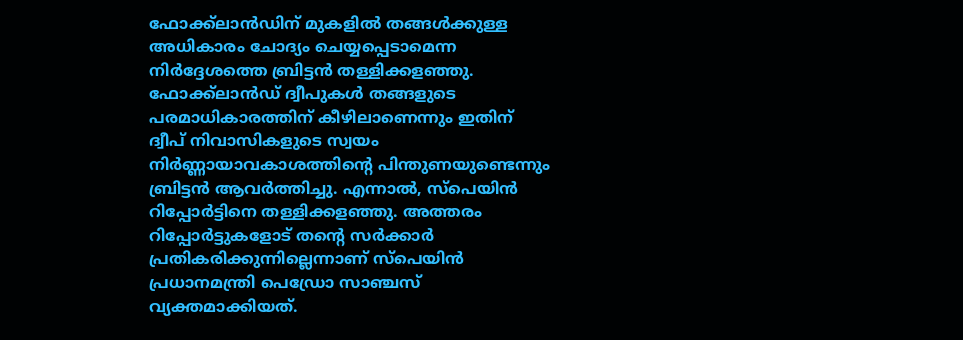ഫോക്ക്‌ലാൻഡിന് മുകളില്‍ തങ്ങള്‍ക്കുള്ള അധികാരം ചോദ്യം ചെയ്യപ്പെടാമെന്ന നിർദ്ദേശത്തെ ബ്രിട്ടൻ തള്ളിക്കളഞ്ഞു. ഫോക്ക്‍ലാൻഡ് ദ്വീപുകള്‍ തങ്ങളുടെ പരമാധികാരത്തിന് കീഴിലാണെന്നും ഇതിന് ദ്വീപ് നിവാസികളുടെ സ്വയം നിർണ്ണായാവകാശത്തിന്‍റെ പിന്തുണയുണ്ടെന്നും ബ്രിട്ടൻ ആവ‍ർത്തിച്ചു. എന്നാല്‍, സ്പെയിൻ റിപ്പോര്‍ട്ടിനെ തള്ളിക്കളഞ്ഞു. അത്തരം റിപ്പോർട്ടുകളോട് തന്‍റെ സർക്കാർ പ്രതികരിക്കുന്നില്ലെന്നാണ് സ്പെയിൻ പ്രധാനമന്ത്രി പെഡ്രോ സാഞ്ചസ് വ്യക്തമാക്കിയത്.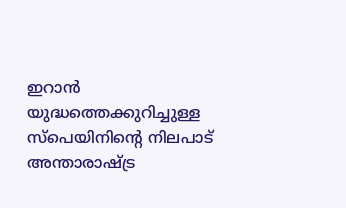ഇറാൻ യുദ്ധത്തെക്കുറിച്ചുള്ള സ്പെയിനിന്‍റെ നിലപാട് അന്താരാഷ്ട്ര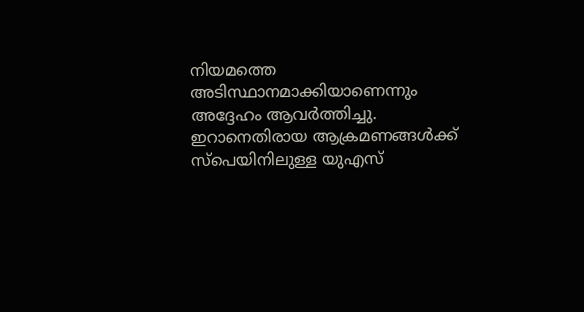നിയമത്തെ അടിസ്ഥാനമാക്കിയാണെന്നും അദ്ദേഹം ആവർത്തിച്ചു. ഇറാനെതിരായ ആക്രമണങ്ങള്‍ക്ക് സ്പെയിനിലുള്ള യുഎസ്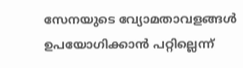സേനയുടെ വ്യോമതാവളങ്ങള്‍ ഉപയോഗിക്കാൻ പറ്റില്ലെന്ന്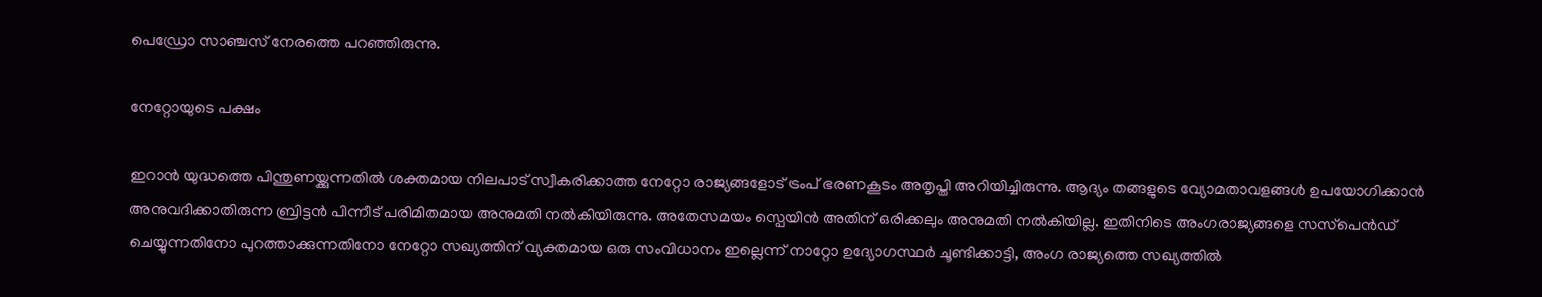പെഡ്രോ സാഞ്ചസ് നേരത്തെ പറഞ്ഞിരുന്നു.

നേറ്റോയുടെ പക്ഷം

ഇറാൻ യുദ്ധത്തെ പിന്തുണയ്ക്കുന്നതില്‍ ശക്തമായ നിലപാട് സ്വീകരിക്കാത്ത നേറ്റോ രാജ്യങ്ങളോട് ട്രംപ് ഭരണകൂടം അതൃപ്തി അറിയിച്ചിരുന്നു. ആദ്യം തങ്ങളുടെ വ്യോമതാവളങ്ങള്‍ ഉപയോഗിക്കാൻ അനുവദിക്കാതിരുന്ന ബ്രിട്ടൻ പിന്നീട് പരിമിതമായ അനുമതി നല്‍കിയിരുന്നു. അതേസമയം സ്പെയിൻ അതിന് ഒരിക്കലും അനുമതി നല്‍കിയില്ല. ഇതിനിടെ അംഗരാജ്യങ്ങളെ സസ്‌പെൻഡ് ചെയ്യുന്നതിനോ പുറത്താക്കുന്നതിനോ നേറ്റോ സഖ്യത്തിന് വ്യക്തമായ ഒരു സംവിധാനം ഇല്ലെന്ന് നാറ്റോ ഉദ്യോഗസ്ഥർ ചൂണ്ടിക്കാട്ടി, അംഗ രാജ്യത്തെ സഖ്യത്തില്‍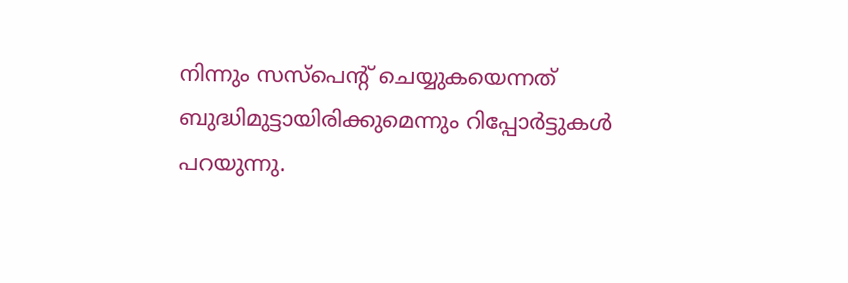നിന്നും സസ്പെന്‍റ് ചെയ്യുകയെന്നത് ബുദ്ധിമുട്ടായിരിക്കുമെന്നും റിപ്പോര്‍ട്ടുകള്‍ പറയുന്നു.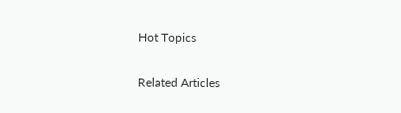Hot Topics

Related Articles